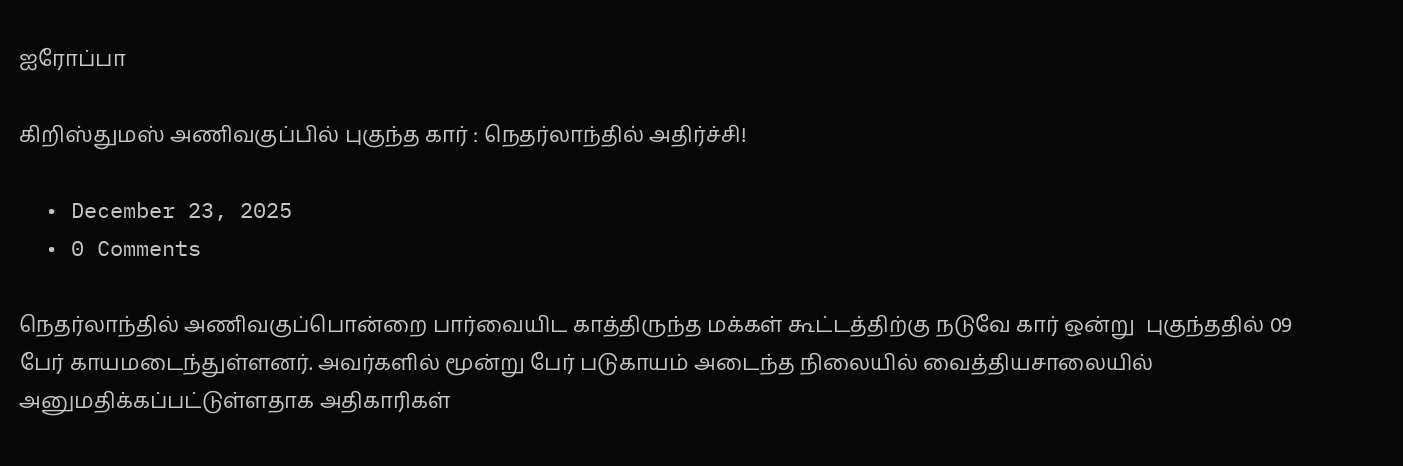ஐரோப்பா

கிறிஸ்துமஸ் அணிவகுப்பில் புகுந்த கார் : நெதர்லாந்தில் அதிர்ச்சி!

  • December 23, 2025
  • 0 Comments

நெதர்லாந்தில் அணிவகுப்பொன்றை பார்வையிட காத்திருந்த மக்கள் கூட்டத்திற்கு நடுவே கார் ஒன்று  புகுந்ததில் 09 பேர் காயமடைந்துள்ளனர். அவர்களில் மூன்று பேர் படுகாயம் அடைந்த நிலையில் வைத்தியசாலையில் அனுமதிக்கப்பட்டுள்ளதாக அதிகாரிகள்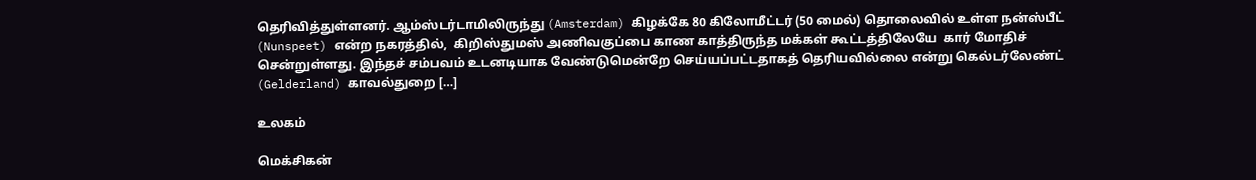தெரிவித்துள்ளனர். ஆம்ஸ்டர்டாமிலிருந்து (Amsterdam) கிழக்கே 80 கிலோமீட்டர் (50 மைல்) தொலைவில் உள்ள நன்ஸ்பீட் (Nunspeet) என்ற நகரத்தில்,  கிறிஸ்துமஸ் அணிவகுப்பை காண காத்திருந்த மக்கள் கூட்டத்திலேயே  கார் மோதிச் சென்றுள்ளது. இந்தச் சம்பவம் உடனடியாக வேண்டுமென்றே செய்யப்பட்டதாகத் தெரியவில்லை என்று கெல்டர்லேண்ட் (Gelderland) காவல்துறை […]

உலகம்

மெக்சிகன்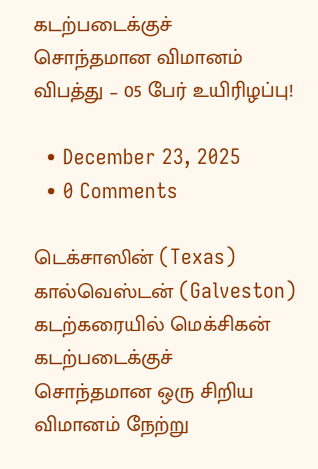கடற்படைக்குச் சொந்தமான விமானம் விபத்து – 05 பேர் உயிரிழப்பு!

  • December 23, 2025
  • 0 Comments

டெக்சாஸின் (Texas) கால்வெஸ்டன் (Galveston) கடற்கரையில் மெக்சிகன் கடற்படைக்குச் சொந்தமான ஒரு சிறிய விமானம் நேற்று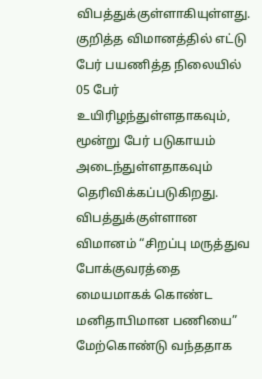விபத்துக்குள்ளாகியுள்ளது. குறித்த விமானத்தில் எட்டு பேர் பயணித்த நிலையில் 05 பேர் உயிரிழந்துள்ளதாகவும், மூன்று பேர் படுகாயம் அடைந்துள்ளதாகவும் தெரிவிக்கப்படுகிறது. விபத்துக்குள்ளான விமானம் “சிறப்பு மருத்துவ போக்குவரத்தை மையமாகக் கொண்ட மனிதாபிமான பணியை” மேற்கொண்டு வந்ததாக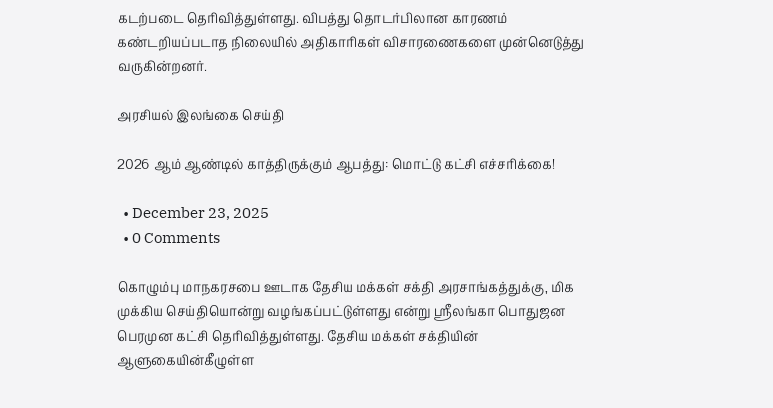கடற்படை தெரிவித்துள்ளது. விபத்து தொடர்பிலான காரணம் கண்டறியப்படாத நிலையில் அதிகாரிகள் விசாரணைகளை முன்னெடுத்து வருகின்றனர்.

அரசியல் இலங்கை செய்தி

2026 ஆம் ஆண்டில் காத்திருக்கும் ஆபத்து: மொட்டு கட்சி எச்சரிக்கை!

  • December 23, 2025
  • 0 Comments

கொழும்பு மாநகரசபை ஊடாக தேசிய மக்கள் சக்தி அரசாங்கத்துக்கு, மிக முக்கிய செய்தியொன்று வழங்கப்பட்டுள்ளது என்று ஸ்ரீலங்கா பொதுஜன பெரமுன கட்சி தெரிவித்துள்ளது. தேசிய மக்கள் சக்தியின் ஆளுகையின்கீழுள்ள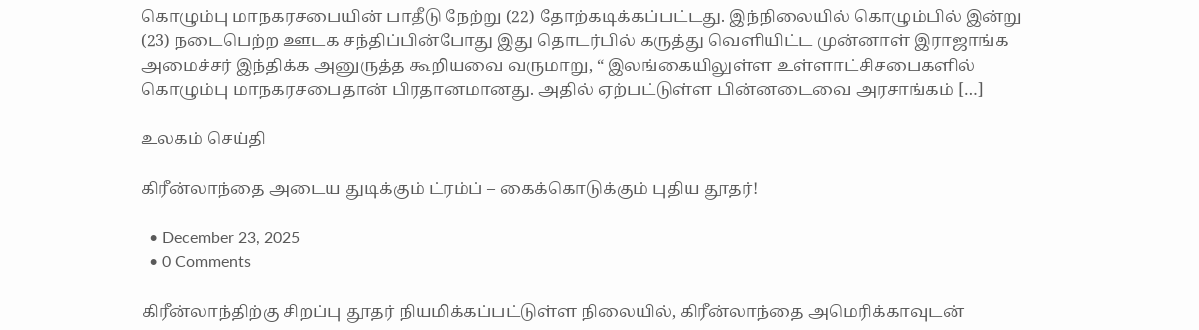கொழும்பு மாநகரசபையின் பாதீடு நேற்று (22) தோற்கடிக்கப்பட்டது. இந்நிலையில் கொழும்பில் இன்று (23) நடைபெற்ற ஊடக சந்திப்பின்போது இது தொடர்பில் கருத்து வெளியிட்ட முன்னாள் இராஜாங்க அமைச்சர் இந்திக்க அனுருத்த கூறியவை வருமாறு, “ இலங்கையிலுள்ள உள்ளாட்சிசபைகளில் கொழும்பு மாநகரசபைதான் பிரதானமானது. அதில் ஏற்பட்டுள்ள பின்னடைவை அரசாங்கம் […]

உலகம் செய்தி

கிரீன்லாந்தை அடைய துடிக்கும் ட்ரம்ப் – கைக்கொடுக்கும் புதிய தூதர்!

  • December 23, 2025
  • 0 Comments

கிரீன்லாந்திற்கு சிறப்பு தூதர் நியமிக்கப்பட்டுள்ள நிலையில், கிரீன்லாந்தை அமெரிக்காவுடன்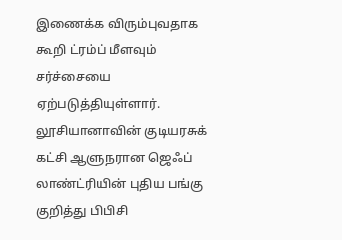இணைக்க விரும்புவதாக கூறி ட்ரம்ப் மீளவும் சர்ச்சையை ஏற்படுத்தியுள்ளார். லூசியானாவின் குடியரசுக் கட்சி ஆளுநரான ஜெஃப் லாண்ட்ரியின் புதிய பங்கு குறித்து பிபிசி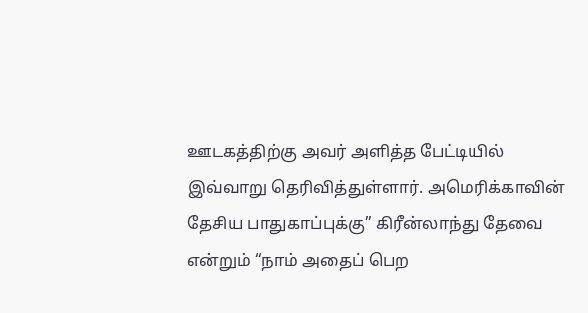ஊடகத்திற்கு அவர் அளித்த பேட்டியில் இவ்வாறு தெரிவித்துள்ளார். அமெரிக்காவின் தேசிய பாதுகாப்புக்கு” கிரீன்லாந்து தேவை என்றும் “நாம் அதைப் பெற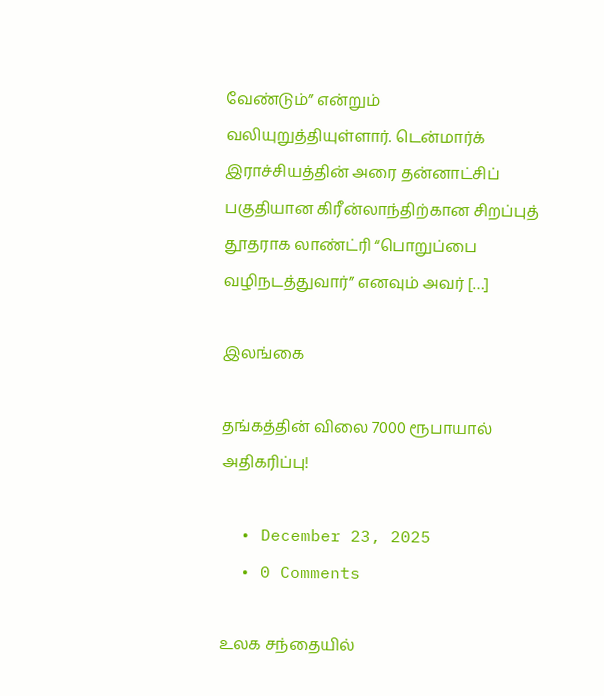வேண்டும்” என்றும் வலியுறுத்தியுள்ளார். டென்மார்க் இராச்சியத்தின் அரை தன்னாட்சிப் பகுதியான கிரீன்லாந்திற்கான சிறப்புத் தூதராக லாண்ட்ரி “பொறுப்பை வழிநடத்துவார்” எனவும் அவர் […]

இலங்கை

தங்கத்தின் விலை 7000 ரூபாயால் அதிகரிப்பு!

  • December 23, 2025
  • 0 Comments

உலக சந்தையில்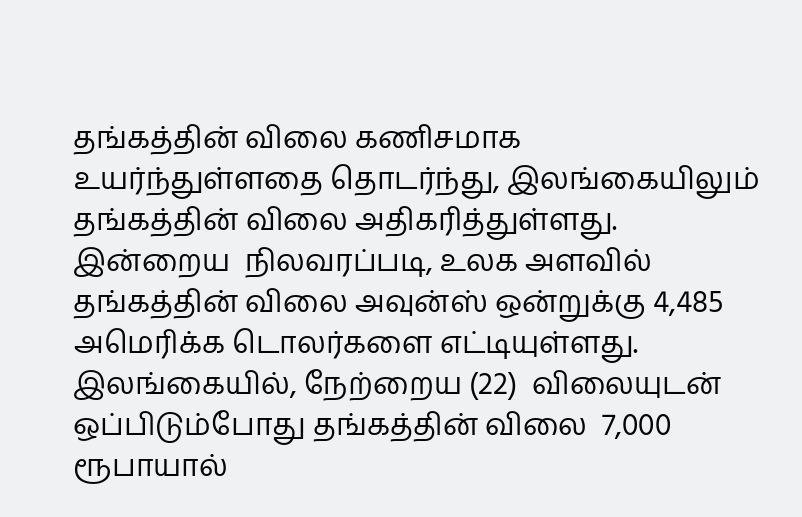தங்கத்தின் விலை கணிசமாக உயர்ந்துள்ளதை தொடர்ந்து, இலங்கையிலும் தங்கத்தின் விலை அதிகரித்துள்ளது. இன்றைய  நிலவரப்படி, உலக அளவில் தங்கத்தின் விலை அவுன்ஸ் ஒன்றுக்கு 4,485 அமெரிக்க டொலர்களை எட்டியுள்ளது. இலங்கையில், நேற்றைய (22)  விலையுடன்  ஒப்பிடும்போது தங்கத்தின் விலை  7,000 ரூபாயால்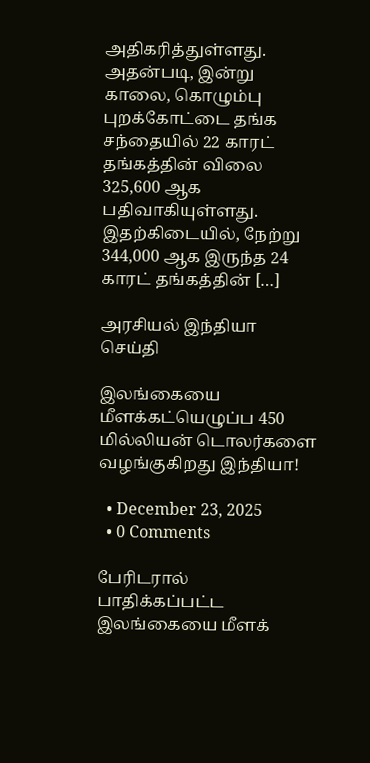அதிகரித்துள்ளது. அதன்படி, இன்று காலை, கொழும்பு புறக்கோட்டை தங்க சந்தையில் 22 காரட் தங்கத்தின் விலை 325,600 ஆக பதிவாகியுள்ளது. இதற்கிடையில், நேற்று   344,000 ஆக இருந்த 24 காரட் தங்கத்தின் […]

அரசியல் இந்தியா செய்தி

இலங்கையை மீளக்கட்யெழுப்ப 450 மில்லியன் டொலர்களை வழங்குகிறது இந்தியா!

  • December 23, 2025
  • 0 Comments

பேரிடரால் பாதிக்கப்பட்ட இலங்கையை மீளக்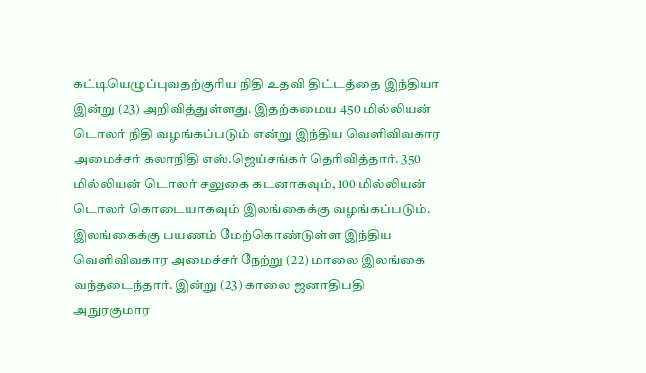கட்டியெழுப்புவதற்குரிய நிதி உதவி திட்டத்தை இந்தியா இன்று (23) அறிவித்துள்ளது. இதற்கமைய 450 மில்லியன் டொலர் நிதி வழங்கப்படும் என்று இந்திய வெளிவிவகார அமைச்சர் கலாநிதி எஸ்.ஜெய்சங்கர் தெரிவித்தார். 350 மில்லியன் டொலர் சலுகை கடனாகவும், 100 மில்லியன் டொலர் கொடையாகவும் இலங்கைக்கு வழங்கப்படும். இலங்கைக்கு பயணம் மேற்கொண்டுள்ள இந்திய வெளிவிவகார அமைச்சர் நேற்று (22) மாலை இலங்கை வந்தடைந்தார். இன்று (23) காலை ஜனாதிபதி அநுரகுமார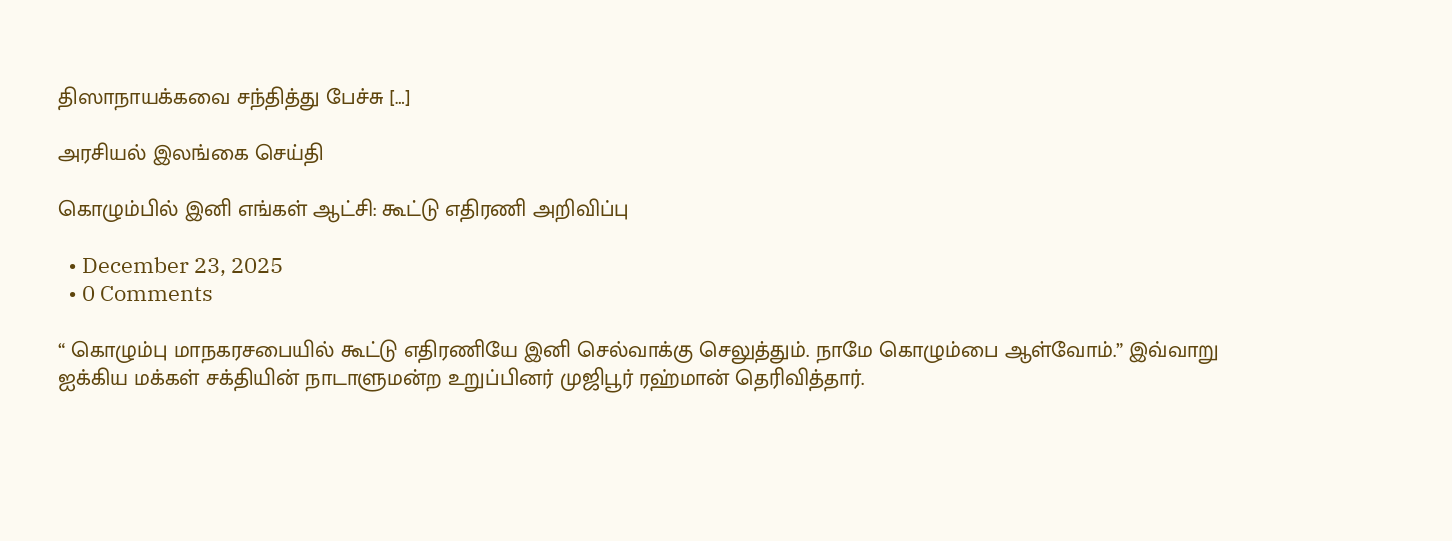திஸாநாயக்கவை சந்தித்து பேச்சு […]

அரசியல் இலங்கை செய்தி

கொழும்பில் இனி எங்கள் ஆட்சி: கூட்டு எதிரணி அறிவிப்பு

  • December 23, 2025
  • 0 Comments

“ கொழும்பு மாநகரசபையில் கூட்டு எதிரணியே இனி செல்வாக்கு செலுத்தும். நாமே கொழும்பை ஆள்வோம்.” இவ்வாறு ஐக்கிய மக்கள் சக்தியின் நாடாளுமன்ற உறுப்பினர் முஜிபூர் ரஹ்மான் தெரிவித்தார்.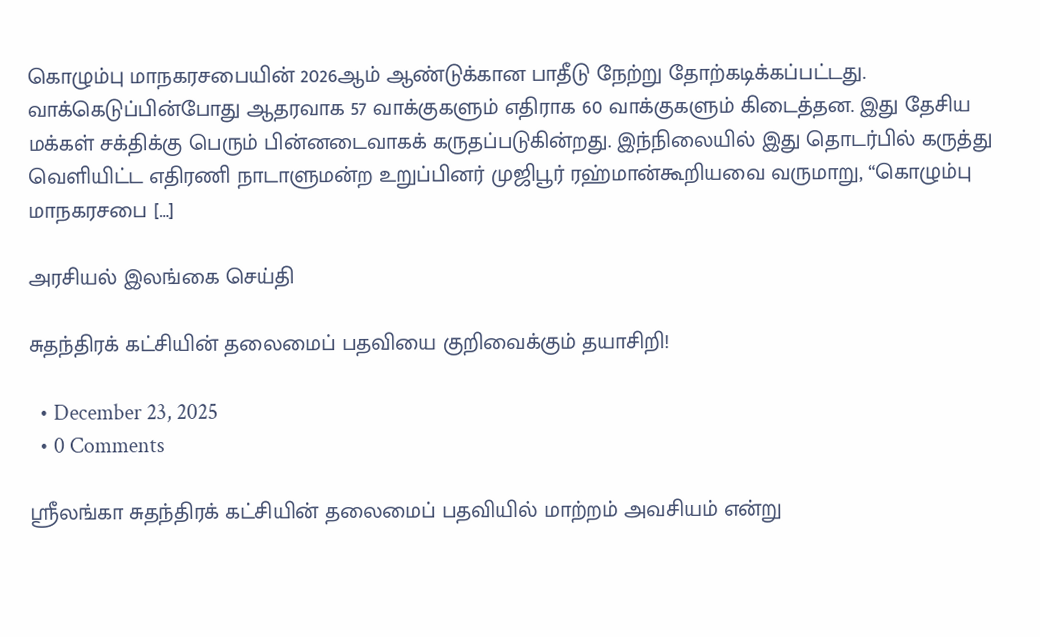கொழும்பு மாநகரசபையின் 2026ஆம் ஆண்டுக்கான பாதீடு நேற்று தோற்கடிக்கப்பட்டது. வாக்கெடுப்பின்போது ஆதரவாக 57 வாக்குகளும் எதிராக 60 வாக்குகளும் கிடைத்தன. இது தேசிய மக்கள் சக்திக்கு பெரும் பின்னடைவாகக் கருதப்படுகின்றது. இந்நிலையில் இது தொடர்பில் கருத்து வெளியிட்ட எதிரணி நாடாளுமன்ற உறுப்பினர் முஜிபூர் ரஹ்மான்கூறியவை வருமாறு, “கொழும்பு மாநகரசபை […]

அரசியல் இலங்கை செய்தி

சுதந்திரக் கட்சியின் தலைமைப் பதவியை குறிவைக்கும் தயாசிறி!

  • December 23, 2025
  • 0 Comments

ஸ்ரீலங்கா சுதந்திரக் கட்சியின் தலைமைப் பதவியில் மாற்றம் அவசியம் என்று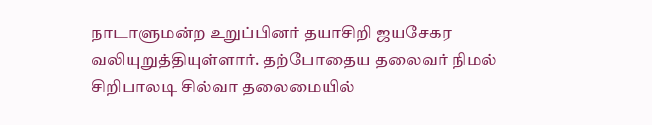நாடாளுமன்ற உறுப்பினர் தயாசிறி ஜயசேகர வலியுறுத்தியுள்ளார். தற்போதைய தலைவர் நிமல் சிறிபாலடி சில்வா தலைமையில்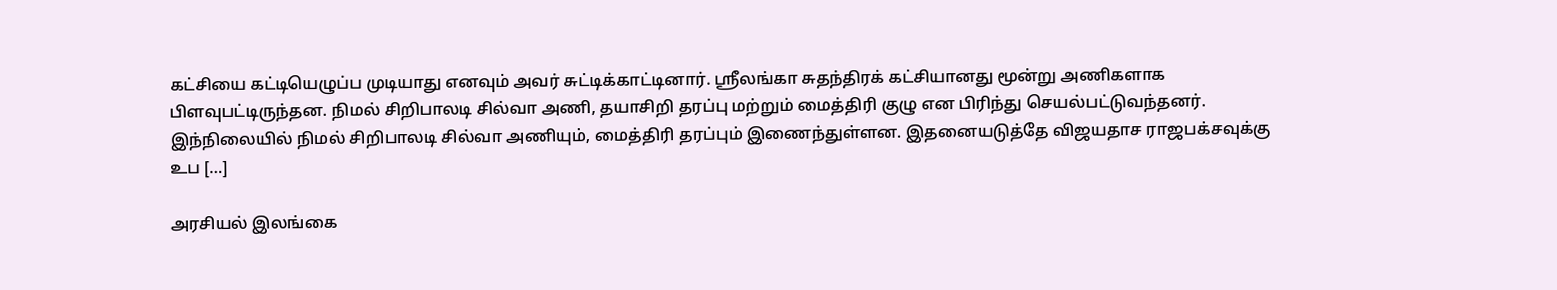கட்சியை கட்டியெழுப்ப முடியாது எனவும் அவர் சுட்டிக்காட்டினார். ஸ்ரீலங்கா சுதந்திரக் கட்சியானது மூன்று அணிகளாக பிளவுபட்டிருந்தன. நிமல் சிறிபாலடி சில்வா அணி, தயாசிறி தரப்பு மற்றும் மைத்திரி குழு என பிரிந்து செயல்பட்டுவந்தனர். இந்நிலையில் நிமல் சிறிபாலடி சில்வா அணியும், மைத்திரி தரப்பும் இணைந்துள்ளன. இதனையடுத்தே விஜயதாச ராஜபக்சவுக்கு உப […]

அரசியல் இலங்கை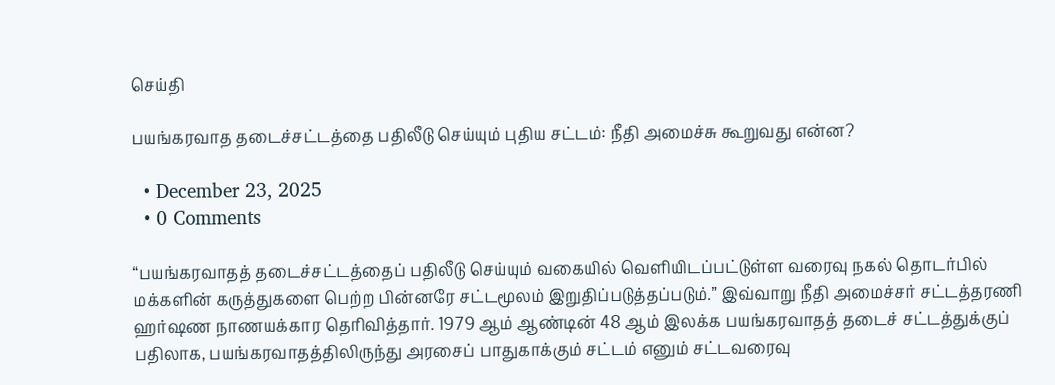செய்தி

பயங்கரவாத தடைச்சட்டத்தை பதிலீடு செய்யும் புதிய சட்டம்: நீதி அமைச்சு கூறுவது என்ன?

  • December 23, 2025
  • 0 Comments

“பயங்கரவாதத் தடைச்சட்டத்தைப் பதிலீடு செய்யும் வகையில் வெளியிடப்பட்டுள்ள வரைவு நகல் தொடர்பில் மக்களின் கருத்துகளை பெற்ற பின்னரே சட்டமூலம் இறுதிப்படுத்தப்படும்.” இவ்வாறு நீதி அமைச்சர் சட்டத்தரணி ஹர்ஷண நாணயக்கார தெரிவித்தார். 1979 ஆம் ஆண்டின் 48 ஆம் இலக்க பயங்கரவாதத் தடைச் சட்டத்துக்குப் பதிலாக, பயங்கரவாதத்திலிருந்து அரசைப் பாதுகாக்கும் சட்டம் எனும் சட்டவரைவு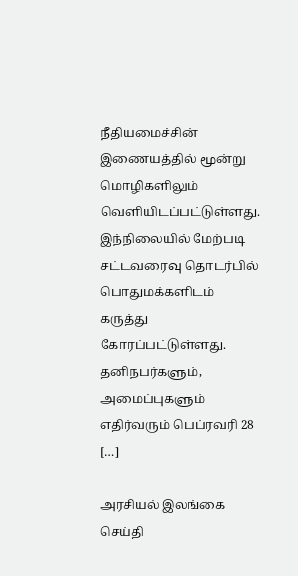நீதியமைச்சின் இணையத்தில் மூன்று மொழிகளிலும் வெளியிடப்பட்டுள்ளது. இந்நிலையில் மேற்படி சட்டவரைவு தொடர்பில் பொதுமக்களிடம் கருத்து கோரப்பட்டுள்ளது. தனிநபர்களும், அமைப்புகளும் எதிர்வரும் பெப்ரவரி 28 […]

அரசியல் இலங்கை செய்தி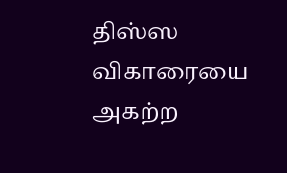திஸ்ஸ விகாரையை அகற்ற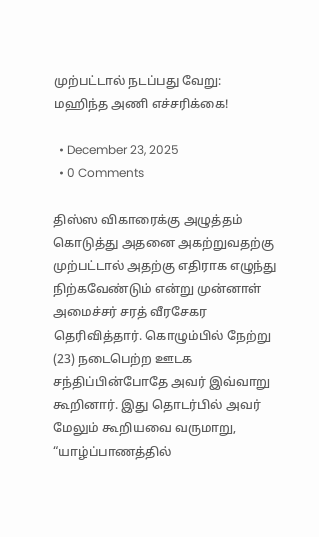முற்பட்டால் நடப்பது வேறு: மஹிந்த அணி எச்சரிக்கை!

  • December 23, 2025
  • 0 Comments

திஸ்ஸ விகாரைக்கு அழுத்தம் கொடுத்து அதனை அகற்றுவதற்கு முற்பட்டால் அதற்கு எதிராக எழுந்து நிற்கவேண்டும் என்று முன்னாள் அமைச்சர் சரத் வீரசேகர தெரிவித்தார். கொழும்பில் நேற்று (23) நடைபெற்ற ஊடக சந்திப்பின்போதே அவர் இவ்வாறு கூறினார். இது தொடர்பில் அவர் மேலும் கூறியவை வருமாறு, “யாழ்ப்பாணத்தில்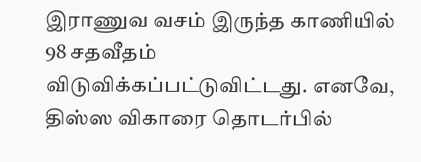இராணுவ வசம் இருந்த காணியில் 98 சதவீதம் விடுவிக்கப்பட்டுவிட்டது. எனவே, திஸ்ஸ விகாரை தொடர்பில்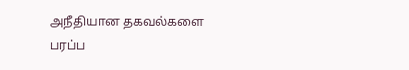அநீதியான தகவல்களை பரப்ப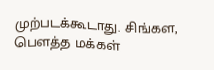முற்படக்கூடாது. சிங்கள, பௌத்த மக்கள்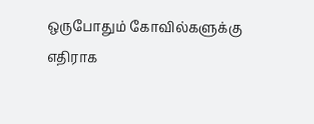ஒருபோதும் கோவில்களுக்கு எதிராக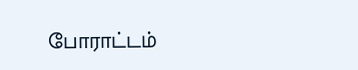போராட்டம்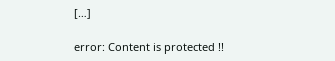[…]

error: Content is protected !!